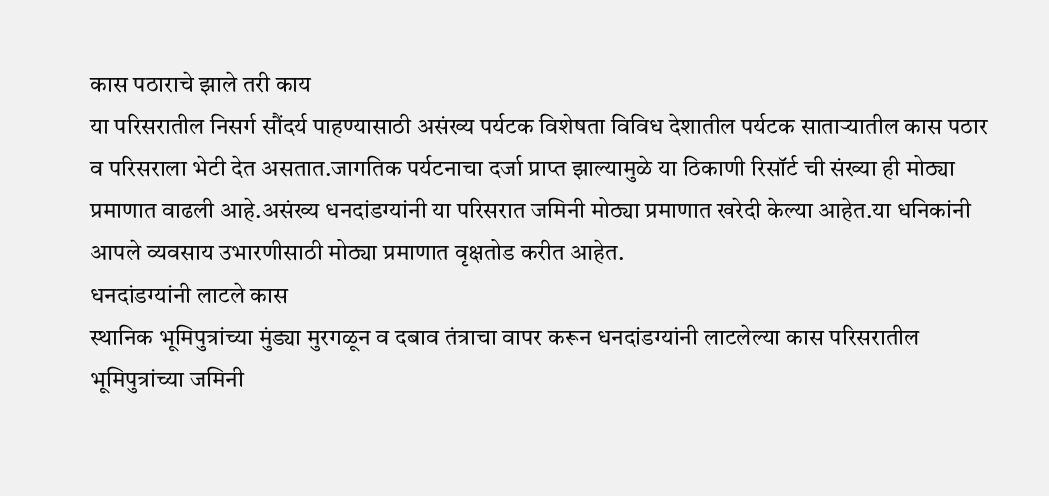कास पठाराचे झाले तरी काय
या परिसरातील निसर्ग सौंदर्य पाहण्यासाठी असंख्य पर्यटक विशेषता विविध देशातील पर्यटक साताऱ्यातील कास पठार व परिसराला भेटी देत असतात.जागतिक पर्यटनाचा दर्जा प्राप्त झाल्यामुळे या ठिकाणी रिसॉर्ट ची संख्या ही मोठ्या प्रमाणात वाढली आहे.असंख्य धनदांडग्यांनी या परिसरात जमिनी मोठ्या प्रमाणात खरेदी केल्या आहेत.या धनिकांनी आपले व्यवसाय उभारणीसाठी मोठ्या प्रमाणात वृक्षतोड करीत आहेत.
धनदांडग्यांनी लाटले कास
स्थानिक भूमिपुत्रांच्या मुंड्या मुरगळून व दबाव तंत्राचा वापर करून धनदांडग्यांनी लाटलेल्या कास परिसरातील भूमिपुत्रांच्या जमिनी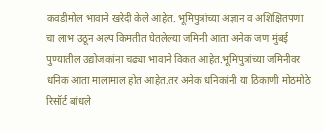कवडीमोल भावाने खरेदी केले आहेत. भूमिपुत्रांच्या अज्ञान व अशिक्षितपणा चा लाभ उठून अल्प किमतीत घेतलेल्या जमिनी आता अनेक जण मुंबई पुण्यातील उद्योजकांना चढ्या भावाने विकत आहेत.भूमिपुत्रांच्या जमिनीवर धनिक आता मालामाल होत आहेत.तर अनेक धनिकांनी या ठिकाणी मोठमोठे रिसॉर्ट बांधले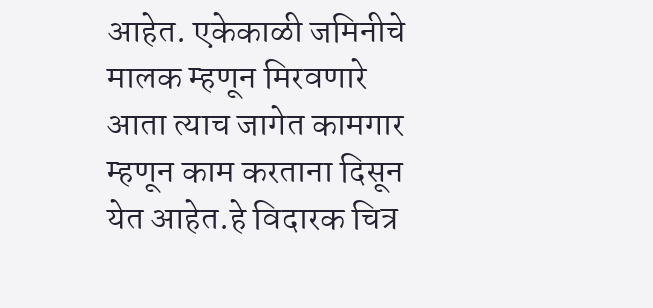आहेत. एकेकाळी जमिनीचे मालक म्हणून मिरवणारे आता त्याच जागेत कामगार म्हणून काम करताना दिसून येत आहेत.हे विदारक चित्र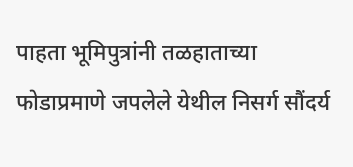पाहता भूमिपुत्रांनी तळहाताच्या फोडाप्रमाणे जपलेले येथील निसर्ग सौंदर्य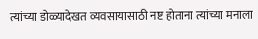त्यांच्या डोळ्यादेखत व्यवसायासाठी नष्ट होताना त्यांच्या मनाला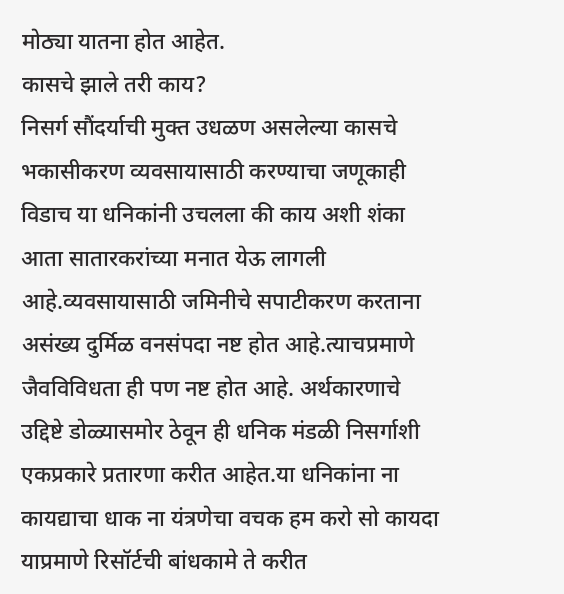मोठ्या यातना होत आहेत.
कासचे झाले तरी काय?
निसर्ग सौंदर्याची मुक्त उधळण असलेल्या कासचे भकासीकरण व्यवसायासाठी करण्याचा जणूकाही विडाच या धनिकांनी उचलला की काय अशी शंका आता सातारकरांच्या मनात येऊ लागली आहे.व्यवसायासाठी जमिनीचे सपाटीकरण करताना असंख्य दुर्मिळ वनसंपदा नष्ट होत आहे.त्याचप्रमाणे जैवविविधता ही पण नष्ट होत आहे. अर्थकारणाचे उद्दिष्टे डोळ्यासमोर ठेवून ही धनिक मंडळी निसर्गाशी एकप्रकारे प्रतारणा करीत आहेत.या धनिकांना ना कायद्याचा धाक ना यंत्रणेचा वचक हम करो सो कायदा याप्रमाणे रिसॉर्टची बांधकामे ते करीत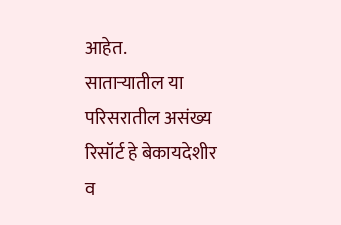आहेत.
साताऱ्यातील या परिसरातील असंख्य रिसॉर्ट हे बेकायदेशीर व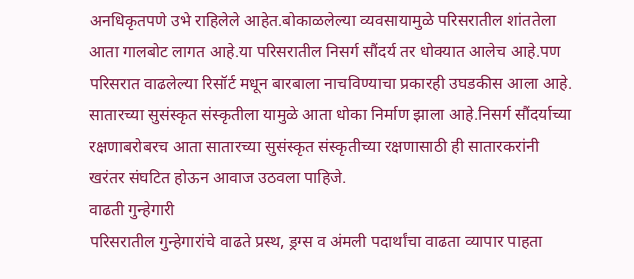अनधिकृतपणे उभे राहिलेले आहेत.बोकाळलेल्या व्यवसायामुळे परिसरातील शांततेला आता गालबोट लागत आहे.या परिसरातील निसर्ग सौंदर्य तर धोक्यात आलेच आहे.पण परिसरात वाढलेल्या रिसॉर्ट मधून बारबाला नाचविण्याचा प्रकारही उघडकीस आला आहे. सातारच्या सुसंस्कृत संस्कृतीला यामुळे आता धोका निर्माण झाला आहे.निसर्ग सौंदर्याच्या रक्षणाबरोबरच आता सातारच्या सुसंस्कृत संस्कृतीच्या रक्षणासाठी ही सातारकरांनी खरंतर संघटित होऊन आवाज उठवला पाहिजे.
वाढती गुन्हेगारी
परिसरातील गुन्हेगारांचे वाढते प्रस्थ, ड्रग्स व अंमली पदार्थांचा वाढता व्यापार पाहता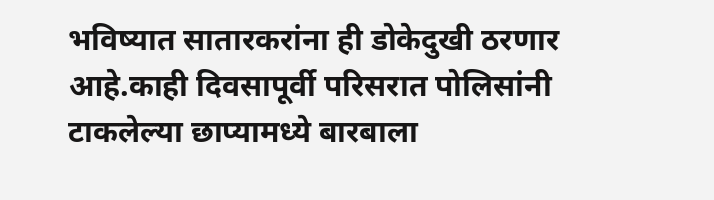भविष्यात सातारकरांना ही डोकेदुखी ठरणार आहे.काही दिवसापूर्वी परिसरात पोलिसांनी टाकलेल्या छाप्यामध्ये बारबाला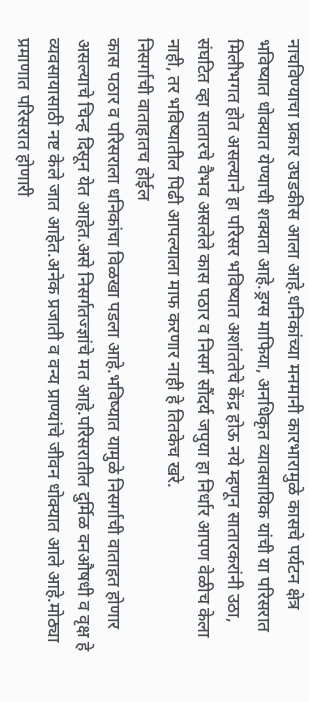नाचविण्याचा प्रकार उघडकीस आला आहे.धनिकांच्या मनमानी कारभारामुळे कासचे पर्यटन क्षेत्र भविष्यात धोक्यात येण्याची शक्यता आहे.ड्रग्स माफिया, अनधिकृत व्यावसायिक यांची या परिसरात मिलीभगत होत असल्याने हा परिसर भविष्यात अशांततेचे केंद्र होऊ नये म्हणून सातारकरांनी उठा, संघटित व्हा सातारचे वैभव असलेले कास पठार व निसर्ग सौंदर्य जपुया हा निर्धार आपण वेळीच केला नाही, तर भविष्यातील पिढी आपल्याला माफ करणार नाही हे तितकेच खरे.
निसर्गाची वाताहातच होईल
कास पठार व परिसराला धनिकांचा विळखा पडला आहे.भविष्यात यामुळे निसर्गाची वाताहत होणार असल्याचे चिन्ह दिसून येत आहेत.असे निसर्गतज्ज्ञांचे मत आहे.परिसरातील दुर्मिळ वनऔषधी व वृक्ष हे व्यवसायासाठी नष्ट केले जात आहेत.अनेक प्रजाती व वन्य प्राण्यांचे जीवन धोक्यात आले आहे.मोठ्या प्रमाणात परिसरात होणारी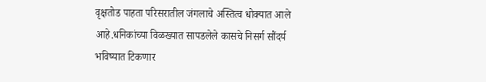वृक्षतोड पाहता परिसरातील जंगलाचे अस्तित्व धोक्यात आले आहे.धनिकांच्या विळख्यात सापडलेले कासचे निसर्ग सौंदर्य भविष्यात टिकणार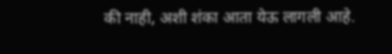की नाही, अशी शंका आता येऊ लागली आहे.